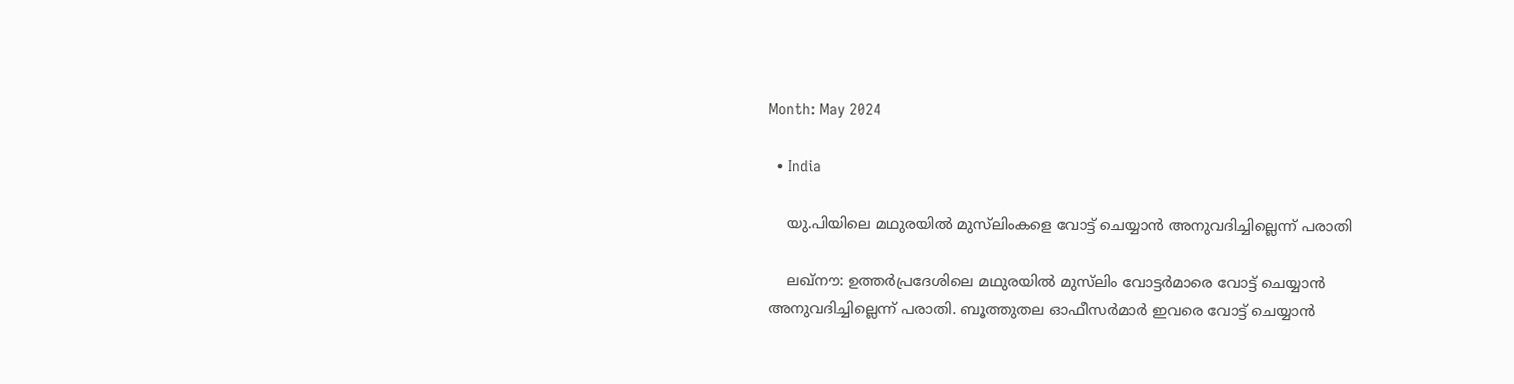Month: May 2024

  • India

    യു.പിയിലെ മഥുരയില്‍ മുസ്‍ലിംകളെ വോട്ട് ചെയ്യാൻ അനുവദിച്ചില്ലെന്ന് പരാതി

    ലഖ്നൗ: ഉത്തർപ്രദേശിലെ മഥുരയില്‍ മുസ്‍ലിം വോട്ടർമാരെ വോട്ട് ചെയ്യാൻ അനുവദിച്ചില്ലെന്ന് പരാതി. ബൂത്തുതല ഓഫീസർമാർ ഇവരെ വോട്ട് ചെയ്യാൻ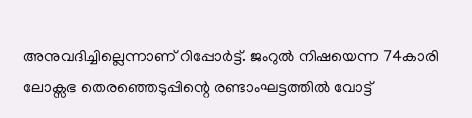അനുവദിച്ചില്ലെന്നാണ് റിപ്പോർട്ട്. ജംറുല്‍ നിഷയെന്ന 74കാരി ലോക്സഭ തെരഞ്ഞെടുപ്പിന്റെ രണ്ടാംഘട്ടത്തില്‍ വോട്ട്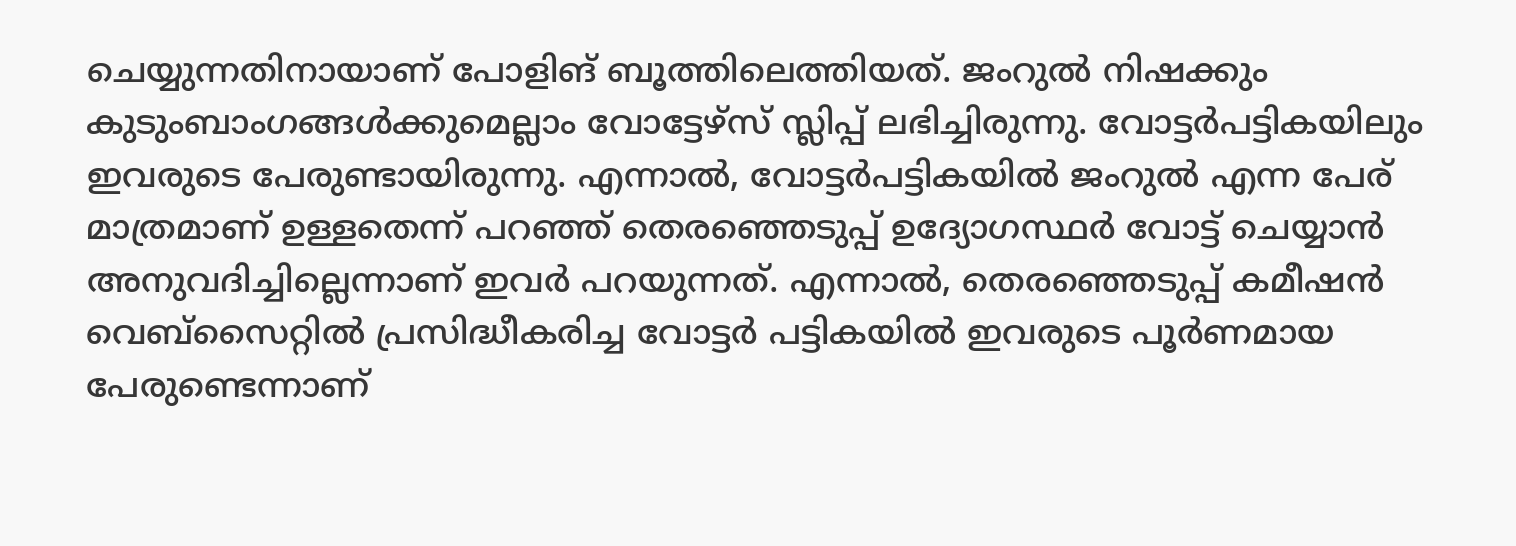ചെയ്യുന്നതിനായാണ് പോളിങ് ബൂത്തിലെത്തിയത്. ജംറുല്‍ നിഷക്കും കുടുംബാംഗങ്ങള്‍ക്കുമെല്ലാം വോട്ടേഴ്സ് സ്ലിപ്പ് ലഭിച്ചിരുന്നു. വോട്ടർപട്ടികയിലും ഇവരുടെ പേരുണ്ടായിരുന്നു. എന്നാല്‍, വോട്ടർപട്ടികയില്‍ ജംറുല്‍ എന്ന പേര് മാത്രമാണ് ഉള്ളതെന്ന് പറഞ്ഞ് തെരഞ്ഞെടുപ്പ് ഉദ്യോഗസ്ഥർ വോട്ട് ചെയ്യാൻ അനുവദിച്ചില്ലെന്നാണ് ഇവർ പറയുന്നത്. എന്നാല്‍, തെരഞ്ഞെടുപ്പ് കമീഷൻ വെബ്സൈറ്റില്‍ പ്രസിദ്ധീകരിച്ച വോട്ടർ പട്ടികയില്‍ ഇവരുടെ പൂർണമായ പേരുണ്ടെന്നാണ്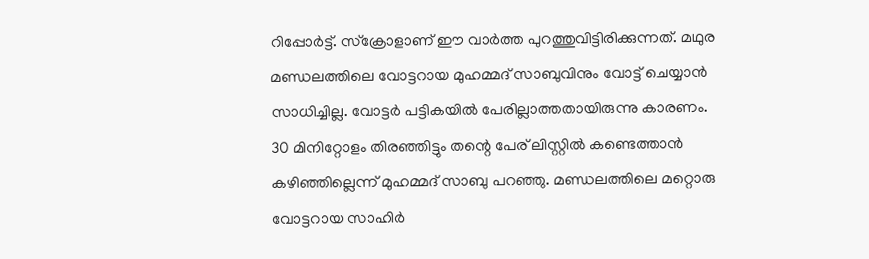റിപ്പോർട്ട്. സ്ക്രോളാണ് ഈ വാർത്ത പുറത്തുവിട്ടിരിക്കുന്നത്. മഥുര മണ്ഡലത്തിലെ വോട്ടറായ മുഹമ്മദ് സാബുവിനും വോട്ട് ചെയ്യാൻ സാധിച്ചില്ല. വോട്ടർ പട്ടികയില്‍ പേരില്ലാത്തതായിരുന്നു കാരണം. 30 മിനിറ്റോളം തിരഞ്ഞിട്ടും തന്റെ പേര് ലിസ്റ്റില്‍ കണ്ടെത്താൻ കഴിഞ്ഞില്ലെന്ന് മുഹമ്മദ് സാബു പറഞ്ഞു. മണ്ഡലത്തിലെ മറ്റൊരു വോട്ടറായ സാഹിർ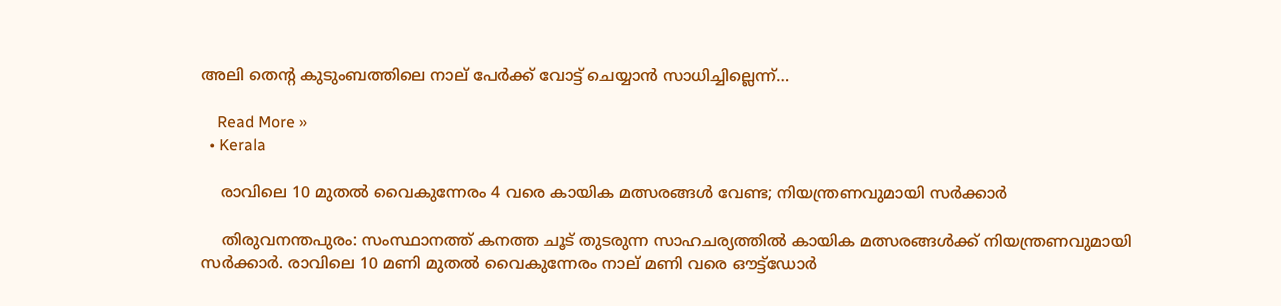അലി തെന്റ കുടുംബത്തിലെ നാല് പേർക്ക് വോട്ട് ചെയ്യാൻ സാധിച്ചില്ലെന്ന്…

    Read More »
  • Kerala

    രാവിലെ 10 മുതല്‍ വൈകുന്നേരം 4 വരെ കായിക മത്സരങ്ങള്‍ വേണ്ട; നിയന്ത്രണവുമായി സര്‍ക്കാര്‍

    തിരുവനന്തപുരം: സംസ്ഥാനത്ത് കനത്ത ചൂട് തുടരുന്ന സാഹചര്യത്തില്‍ കായിക മത്സരങ്ങള്‍ക്ക് നിയന്ത്രണവുമായി സര്‍ക്കാര്‍. രാവിലെ 10 മണി മുതല്‍ വൈകുന്നേരം നാല് മണി വരെ ഔട്ട്‌ഡോര്‍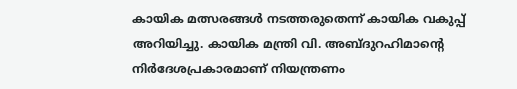കായിക മത്സരങ്ങള്‍ നടത്തരുതെന്ന് കായിക വകുപ്പ് അറിയിച്ചു. കായിക മന്ത്രി വി. അബ്ദുറഹിമാന്റെ നിര്‍ദേശപ്രകാരമാണ് നിയന്ത്രണം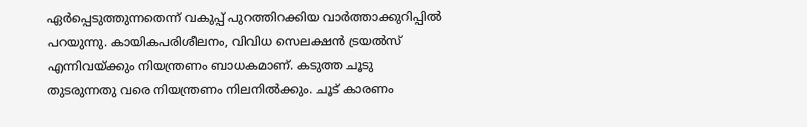ഏര്‍പ്പെടുത്തുന്നതെന്ന് വകുപ്പ് പുറത്തിറക്കിയ വാര്‍ത്താക്കുറിപ്പില്‍ പറയുന്നു. കായികപരിശീലനം, വിവിധ സെലക്ഷന്‍ ട്രയല്‍സ് എന്നിവയ്ക്കും നിയന്ത്രണം ബാധകമാണ്. കടുത്ത ചൂടു തുടരുന്നതു വരെ നിയന്ത്രണം നിലനില്‍ക്കും. ചൂട് കാരണം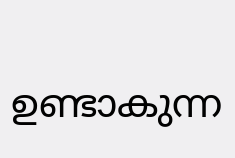ഉണ്ടാകുന്ന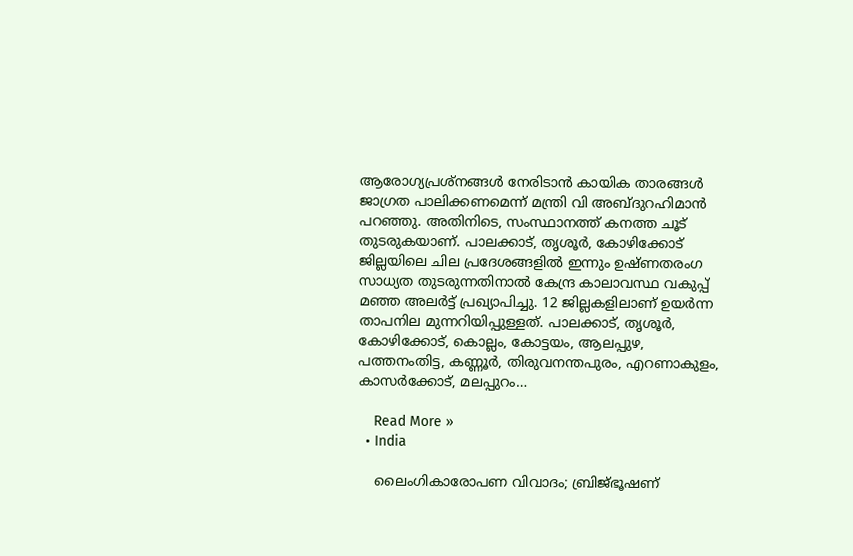ആരോഗ്യപ്രശ്‌നങ്ങള്‍ നേരിടാന്‍ കായിക താരങ്ങള്‍ ജാഗ്രത പാലിക്കണമെന്ന് മന്ത്രി വി അബ്ദുറഹിമാന്‍ പറഞ്ഞു. അതിനിടെ, സംസ്ഥാനത്ത് കനത്ത ചൂട് തുടരുകയാണ്. പാലക്കാട്, തൃശൂര്‍, കോഴിക്കോട് ജില്ലയിലെ ചില പ്രദേശങ്ങളില്‍ ഇന്നും ഉഷ്ണതരംഗ സാധ്യത തുടരുന്നതിനാല്‍ കേന്ദ്ര കാലാവസ്ഥ വകുപ്പ് മഞ്ഞ അലര്‍ട്ട് പ്രഖ്യാപിച്ചു. 12 ജില്ലകളിലാണ് ഉയര്‍ന്ന താപനില മുന്നറിയിപ്പുള്ളത്. പാലക്കാട്, തൃശൂര്‍, കോഴിക്കോട്, കൊല്ലം, കോട്ടയം, ആലപ്പുഴ, പത്തനംതിട്ട, കണ്ണൂര്‍, തിരുവനന്തപുരം, എറണാകുളം, കാസര്‍ക്കോട്, മലപ്പുറം…

    Read More »
  • India

    ലൈംഗികാരോപണ വിവാദം; ബ്രിജ്ഭൂഷണ്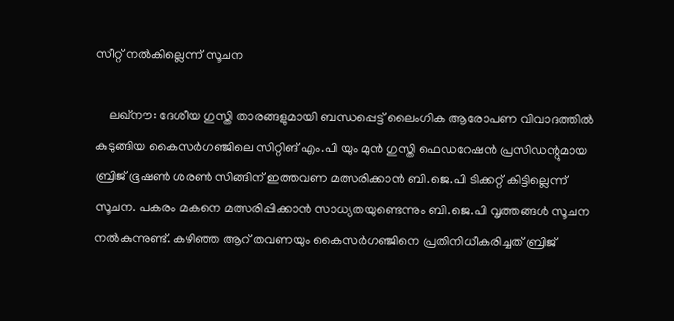സീറ്റ് നല്‍കില്ലെന്ന് സൂചന

    ലഖ്നൗ: ദേശീയ ഗുസ്തി താരങ്ങളുമായി ബന്ധപ്പെട്ട് ലൈംഗിക ആരോപണ വിവാദത്തില്‍ കുടുങ്ങിയ കൈസര്‍ഗഞ്ജിലെ സിറ്റിങ് എം.പി യും മുന്‍ ഗുസ്തി ഫെഡറേഷന്‍ പ്രസിഡന്റുമായ ബ്രിജ് ഭൂഷണ്‍ ശരണ്‍ സിങ്ങിന് ഇത്തവണ മത്സരിക്കാന്‍ ബി.ജെ.പി ടിക്കറ്റ് കിട്ടില്ലെന്ന് സൂചന. പകരം മകനെ മത്സരിപ്പിക്കാന്‍ സാധ്യതയുണ്ടെന്നും ബി.ജെ.പി വൃത്തങ്ങള്‍ സൂചന നല്‍കുന്നുണ്ട്. കഴിഞ്ഞ ആറ് തവണയും കൈസര്‍ഗഞ്ജിനെ പ്രതിനിധീകരിച്ചത് ബ്രിജ്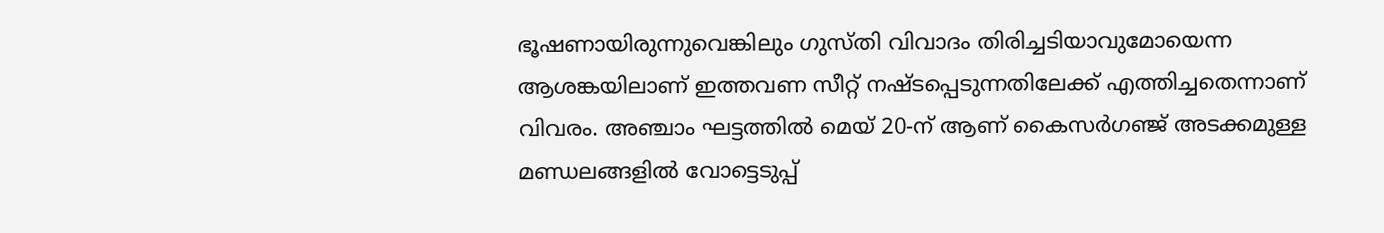ഭൂഷണായിരുന്നുവെങ്കിലും ഗുസ്തി വിവാദം തിരിച്ചടിയാവുമോയെന്ന ആശങ്കയിലാണ് ഇത്തവണ സീറ്റ് നഷ്ടപ്പെടുന്നതിലേക്ക് എത്തിച്ചതെന്നാണ് വിവരം. അഞ്ചാം ഘട്ടത്തില്‍ മെയ് 20-ന് ആണ് കൈസര്‍ഗഞ്ജ് അടക്കമുള്ള മണ്ഡലങ്ങളില്‍ വോട്ടെടുപ്പ്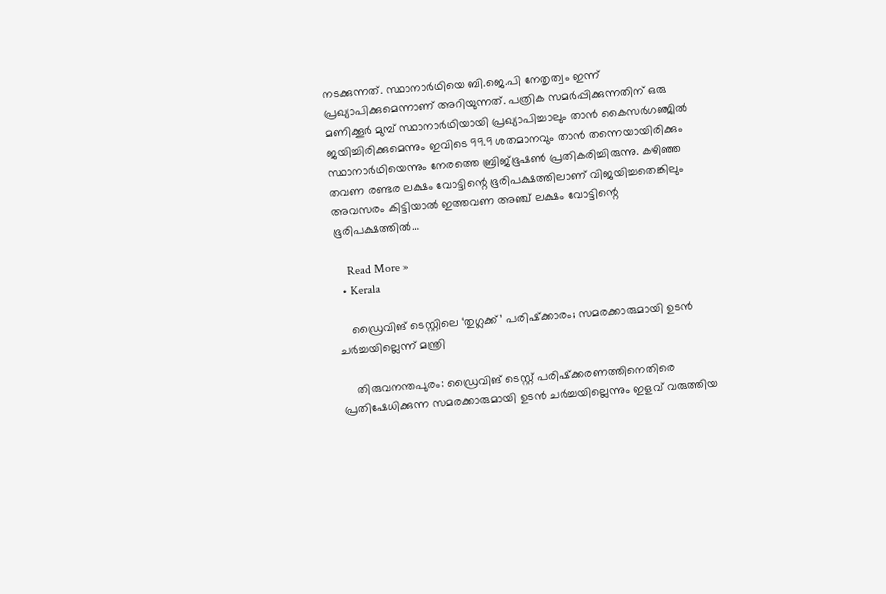നടക്കുന്നത്. സ്ഥാനാര്‍ഥിയെ ബി.ജെ.പി നേതൃത്വം ഇന്ന് പ്രഖ്യാപിക്കുമെന്നാണ് അറിയുന്നത്. പത്രിക സമര്‍പ്പിക്കുന്നതിന് ഒരു മണിക്കൂര്‍ മുമ്പ് സ്ഥാനാര്‍ഥിയായി പ്രഖ്യാപിച്ചാലും താന്‍ കൈസര്‍ഗഞ്ജില്‍ ജയിച്ചിരിക്കുമെന്നും ഇവിടെ 99.9 ശതമാനവും താന്‍ തന്നെയായിരിക്കും സ്ഥാനാര്‍ഥിയെന്നും നേരത്തെ ബ്രിജ്ഭൂഷണ്‍ പ്രതികരിച്ചിരുന്നു. കഴിഞ്ഞ തവണ രണ്ടര ലക്ഷം വോട്ടിന്റെ ഭൂരിപക്ഷത്തിലാണ് വിജയിച്ചതെങ്കിലും അവസരം കിട്ടിയാല്‍ ഇത്തവണ അഞ്ച് ലക്ഷം വോട്ടിന്റെ ഭൂരിപക്ഷത്തില്‍…

    Read More »
  • Kerala

    ഡ്രൈവിങ് ടെസ്റ്റിലെ ‘തുഗ്ലക്ക്’ പരിഷ്‌ക്കാരം; സമരക്കാരുമായി ഉടന്‍ ചര്‍ച്ചയില്ലെന്ന് മന്ത്രി

    തിരുവനന്തപുരം: ഡ്രൈവിങ് ടെസ്റ്റ് പരിഷ്‌ക്കരണത്തിനെതിരെ പ്രതിഷേധിക്കുന്ന സമരക്കാരുമായി ഉടന്‍ ചര്‍ച്ചയില്ലെന്നും ഇളവ് വരുത്തിയ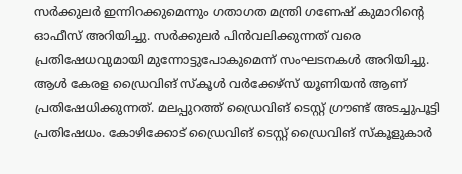സര്‍ക്കുലര്‍ ഇന്നിറക്കുമെന്നും ഗതാഗത മന്ത്രി ഗണേഷ് കുമാറിന്റെ ഓഫീസ് അറിയിച്ചു. സര്‍ക്കുലര്‍ പിന്‍വലിക്കുന്നത് വരെ പ്രതിഷേധവുമായി മുന്നോട്ടുപോകുമെന്ന് സംഘടനകള്‍ അറിയിച്ചു. ആള്‍ കേരള ഡ്രൈവിങ് സ്‌കൂള്‍ വര്‍ക്കേഴ്‌സ് യൂണിയന്‍ ആണ് പ്രതിഷേധിക്കുന്നത്. മലപ്പുറത്ത് ഡ്രൈവിങ് ടെസ്റ്റ് ഗ്രൗണ്ട് അടച്ചുപൂട്ടി പ്രതിഷേധം. കോഴിക്കോട് ഡ്രൈവിങ് ടെസ്റ്റ് ഡ്രൈവിങ് സ്‌കൂളുകാര്‍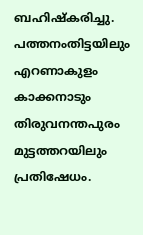ബഹിഷ്‌കരിച്ചു. പത്തനംതിട്ടയിലും എറണാകുളം കാക്കനാടും തിരുവനന്തപുരം മുട്ടത്തറയിലും പ്രതിഷേധം.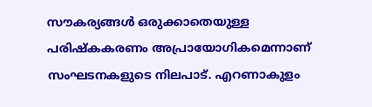സൗകര്യങ്ങള്‍ ഒരുക്കാതെയുള്ള പരിഷ്‌കകരണം അപ്രായോഗികമെന്നാണ് സംഘടനകളുടെ നിലപാട്. എറണാകുളം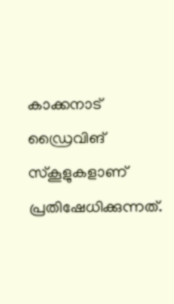കാക്കനാട് ഡ്രൈവിങ് സ്‌കൂളുകളാണ് പ്രതിഷേധിക്കുന്നത്.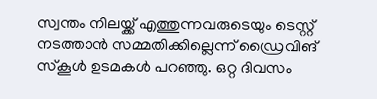സ്വന്തം നിലയ്ക്ക് എത്തുന്നവരുടെയും ടെസ്റ്റ് നടത്താന്‍ സമ്മതിക്കില്ലെന്ന് ഡ്രൈവിങ് സ്‌കൂള്‍ ഉടമകള്‍ പറഞ്ഞു. ഒറ്റ ദിവസം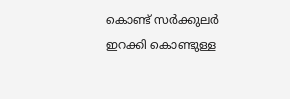കൊണ്ട് സര്‍ക്കുലര്‍ ഇറക്കി കൊണ്ടുള്ള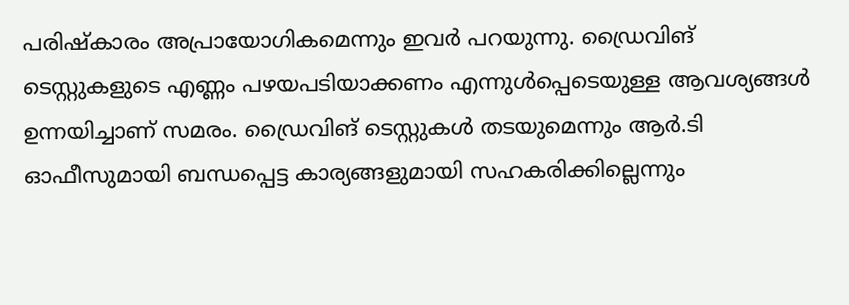പരിഷ്‌കാരം അപ്രായോഗികമെന്നും ഇവര്‍ പറയുന്നു. ഡ്രൈവിങ് ടെസ്റ്റുകളുടെ എണ്ണം പഴയപടിയാക്കണം എന്നുള്‍പ്പെടെയുള്ള ആവശ്യങ്ങള്‍ ഉന്നയിച്ചാണ് സമരം. ഡ്രൈവിങ് ടെസ്റ്റുകള്‍ തടയുമെന്നും ആര്‍.ടി ഓഫീസുമായി ബന്ധപ്പെട്ട കാര്യങ്ങളുമായി സഹകരിക്കില്ലെന്നും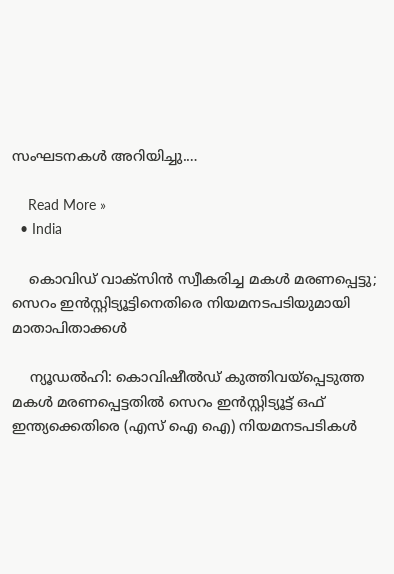സംഘടനകള്‍ അറിയിച്ചു.…

    Read More »
  • India

    കൊവിഡ് വാക്‌സിൻ സ്വീകരിച്ച മകള്‍ മരണപ്പെട്ടു; സെറം ഇൻസ്റ്റിട്യൂട്ടിനെതിരെ നിയമനടപടിയുമായി മാതാപിതാക്കള്‍

    ന്യൂഡല്‍ഹി: കൊവിഷീല്‍ഡ് കുത്തിവയ്പ്പെടുത്ത മകള്‍ മരണപ്പെട്ടതില്‍ സെറം ഇൻസ്റ്റിട്യൂട്ട് ഒഫ് ഇന്ത്യക്കെതിരെ (എസ് ഐ ഐ) നിയമനടപടികള്‍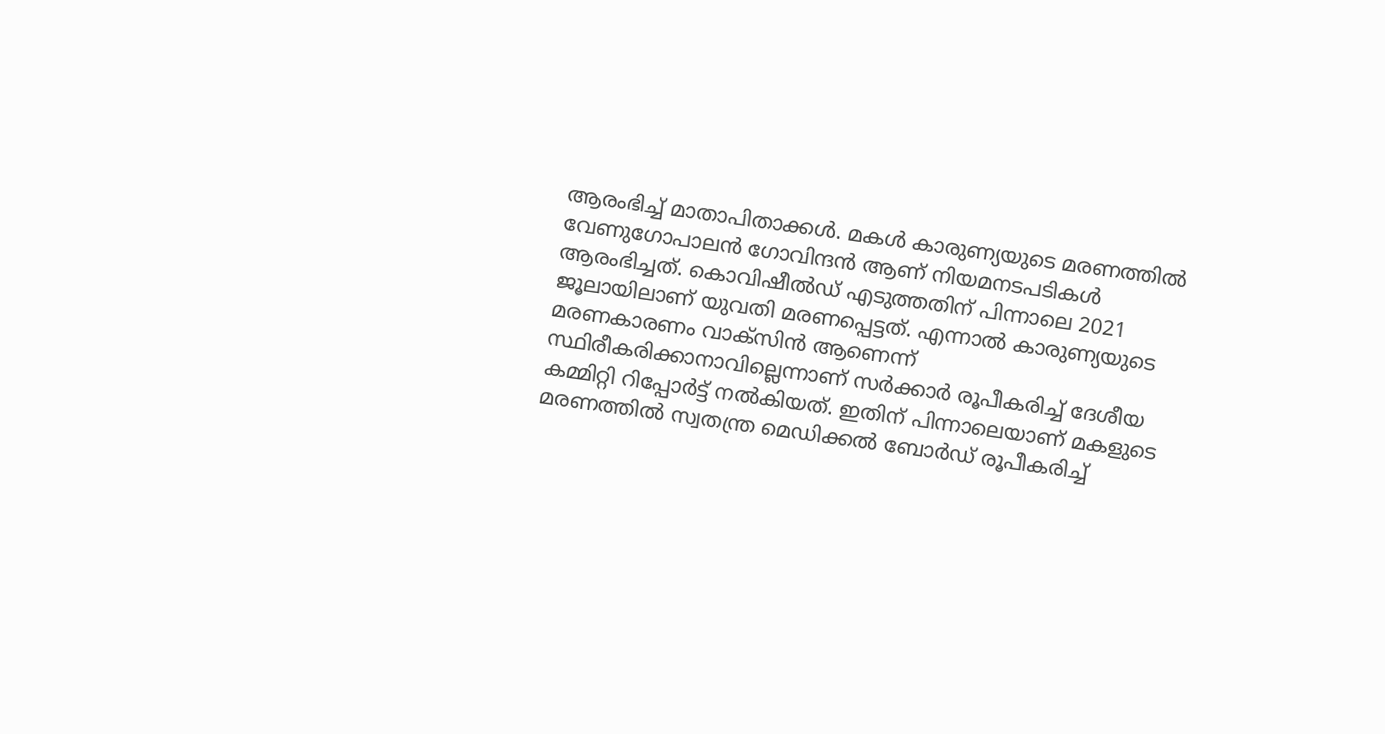ആരംഭിച്ച്‌ മാതാപിതാക്കള്‍. മകള്‍ കാരുണ്യയുടെ മരണത്തില്‍ വേണുഗോപാലൻ ഗോവിന്ദൻ ആണ് നിയമനടപടികള്‍ ആരംഭിച്ചത്. കൊവിഷീല്‍ഡ് എടുത്തതിന് പിന്നാലെ 2021 ജൂലായിലാണ് യുവതി മരണപ്പെട്ടത്. എന്നാല്‍ കാരുണ്യയുടെ മരണകാരണം വാക്‌സിൻ ആണെന്ന് സ്ഥിരീകരിക്കാനാവില്ലെന്നാണ് സർക്കാർ രൂപീകരിച്ച്‌ ദേശീയ കമ്മിറ്റി റിപ്പോർട്ട് നല്‍കിയത്. ഇതിന് പിന്നാലെയാണ് മകളുടെ മരണത്തില്‍ സ്വതന്ത്ര മെഡിക്കല്‍ ബോ‌ർഡ് രൂപീകരിച്ച്‌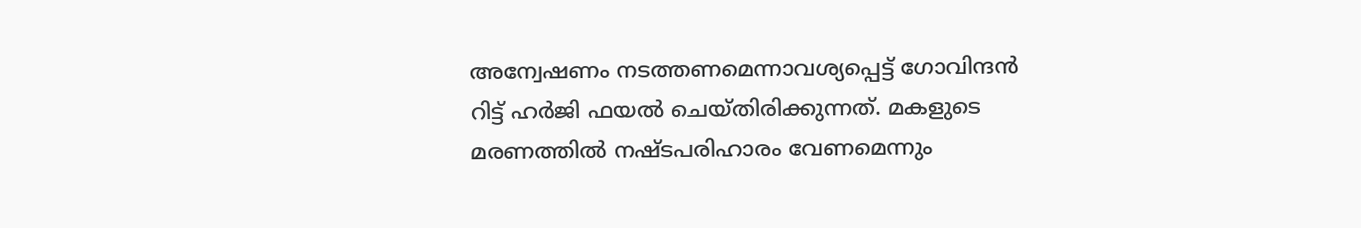അന്വേഷണം നടത്തണമെന്നാവശ്യപ്പെട്ട് ഗോവിന്ദൻ റിട്ട് ഹർജി ഫയല്‍ ചെയ്തിരിക്കുന്നത്. മകളുടെ മരണത്തില്‍ നഷ്ടപരിഹാരം വേണമെന്നും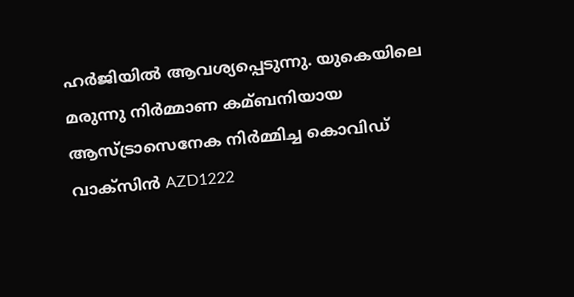ഹർജിയില്‍ ആവശ്യപ്പെടുന്നു. യുകെയിലെ മരുന്നു നിർമ്മാണ കമ്ബനിയായ ആസ്ട്രാസെനേക നിർമ്മിച്ച കൊവിഡ് വാക്സിൻ AZD1222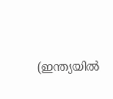(ഇന്ത്യയില്‍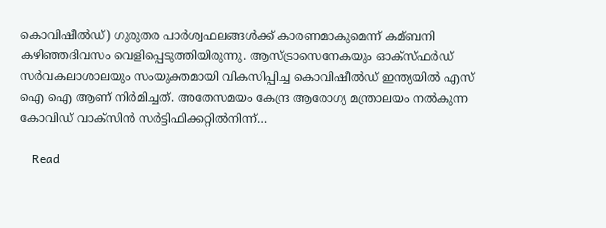കൊവിഷീല്‍ഡ്) ഗുരുതര പാർശ്വഫലങ്ങള്‍ക്ക് കാരണമാകുമെന്ന് കമ്ബനി കഴിഞ്ഞദിവസം വെളിപ്പെടുത്തിയിരുന്നു. ആസ്ട്രാസെനേകയും ഓക്‌സ്‌ഫർഡ് സർവകലാശാലയും സംയുക്തമായി വികസിപ്പിച്ച കൊവിഷീല്‍ഡ് ഇന്ത്യയില്‍ എസ് ഐ ഐ ആണ് നിർമിച്ചത്. അതേസമയം കേന്ദ്ര ആരോഗ്യ മന്ത്രാലയം നല്‍കുന്ന കോവിഡ് വാക്സിൻ സർട്ടിഫിക്കറ്റില്‍നിന്ന്…

    Read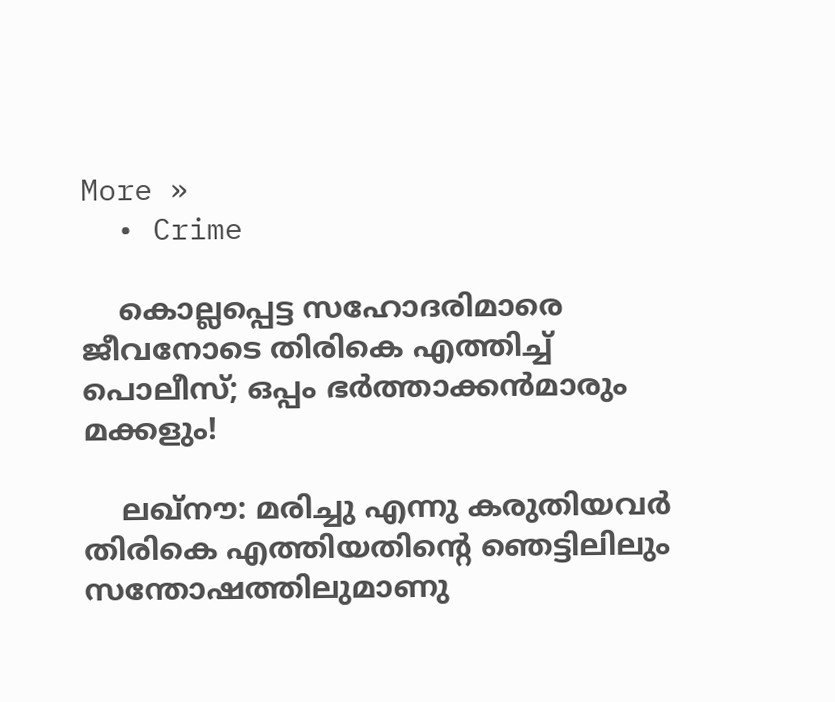More »
  • Crime

    കൊല്ലപ്പെട്ട സഹോദരിമാരെ ജീവനോടെ തിരികെ എത്തിച്ച് പൊലീസ്; ഒപ്പം ഭര്‍ത്താക്കന്‍മാരും മക്കളും!

    ലഖ്‌നൗ: മരിച്ചു എന്നു കരുതിയവര്‍ തിരികെ എത്തിയതിന്റെ ഞെട്ടിലിലും സന്തോഷത്തിലുമാണു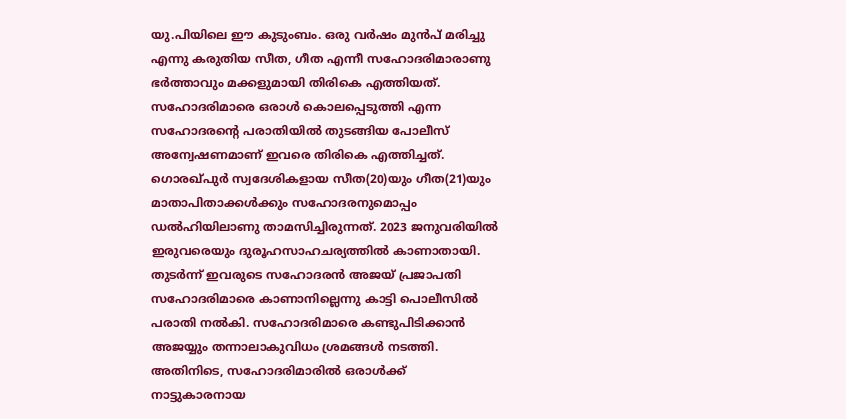യു.പിയിലെ ഈ കുടുംബം. ഒരു വര്‍ഷം മുന്‍പ് മരിച്ചു എന്നു കരുതിയ സീത, ഗീത എന്നീ സഹോദരിമാരാണു ഭര്‍ത്താവും മക്കളുമായി തിരികെ എത്തിയത്. സഹോദരിമാരെ ഒരാള്‍ കൊലപ്പെടുത്തി എന്ന സഹോദരന്റെ പരാതിയില്‍ തുടങ്ങിയ പോലീസ് അന്വേഷണമാണ് ഇവരെ തിരികെ എത്തിച്ചത്. ഗൊരഖ്പുര്‍ സ്വദേശികളായ സീത(20)യും ഗീത(21)യും മാതാപിതാക്കള്‍ക്കും സഹോദരനുമൊപ്പം ഡല്‍ഹിയിലാണു താമസിച്ചിരുന്നത്. 2023 ജനുവരിയില്‍ ഇരുവരെയും ദുരൂഹസാഹചര്യത്തില്‍ കാണാതായി. തുടര്‍ന്ന് ഇവരുടെ സഹോദരന്‍ അജയ് പ്രജാപതി സഹോദരിമാരെ കാണാനില്ലെന്നു കാട്ടി പൊലീസില്‍ പരാതി നല്‍കി. സഹോദരിമാരെ കണ്ടുപിടിക്കാന്‍ അജയ്യും തന്നാലാകുവിധം ശ്രമങ്ങള്‍ നടത്തി. അതിനിടെ, സഹോദരിമാരില്‍ ഒരാള്‍ക്ക് നാട്ടുകാരനായ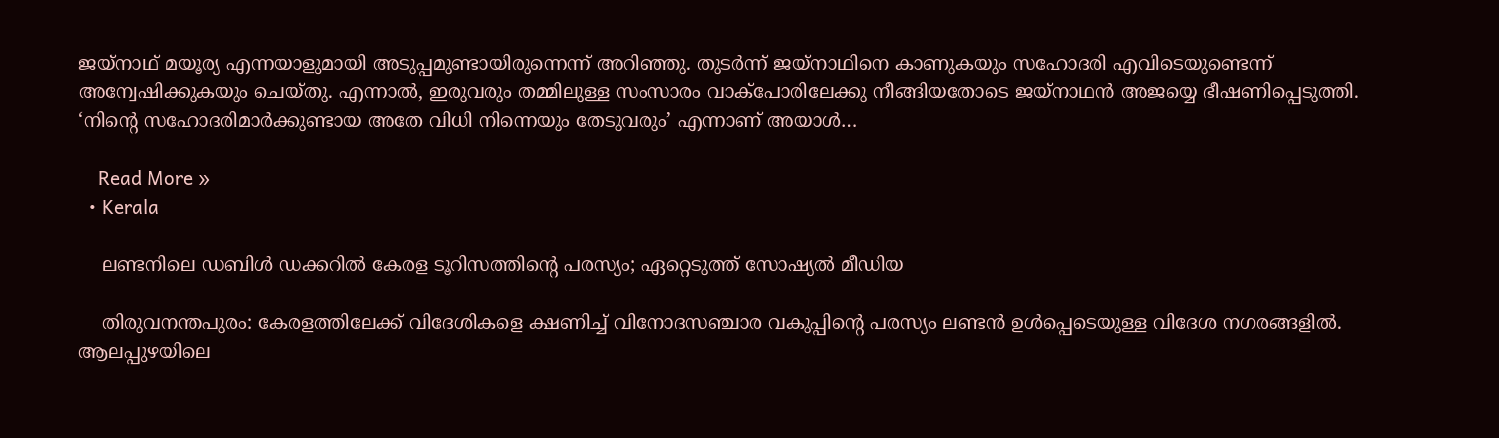ജയ്‌നാഥ് മയൂര്യ എന്നയാളുമായി അടുപ്പമുണ്ടായിരുന്നെന്ന് അറിഞ്ഞു. തുടര്‍ന്ന് ജയ്‌നാഥിനെ കാണുകയും സഹോദരി എവിടെയുണ്ടെന്ന് അന്വേഷിക്കുകയും ചെയ്തു. എന്നാല്‍, ഇരുവരും തമ്മിലുള്ള സംസാരം വാക്‌പോരിലേക്കു നീങ്ങിയതോടെ ജയ്‌നാഥന്‍ അജയ്യെ ഭീഷണിപ്പെടുത്തി. ‘നിന്റെ സഹോദരിമാര്‍ക്കുണ്ടായ അതേ വിധി നിന്നെയും തേടുവരും’ എന്നാണ് അയാള്‍…

    Read More »
  • Kerala

    ലണ്ടനിലെ ഡബിള്‍ ഡക്കറില്‍ കേരള ടൂറിസത്തിന്റെ പരസ്യം; ഏറ്റെടുത്ത് സോഷ്യൽ മീഡിയ

    തിരുവനന്തപുരം: കേരളത്തിലേക്ക് വിദേശികളെ ക്ഷണിച്ച്‌ വിനോദസഞ്ചാര വകുപ്പിന്റെ പരസ്യം ലണ്ടന്‍ ഉള്‍പ്പെടെയുള്ള വിദേശ നഗരങ്ങളില്‍.  ആലപ്പുഴയിലെ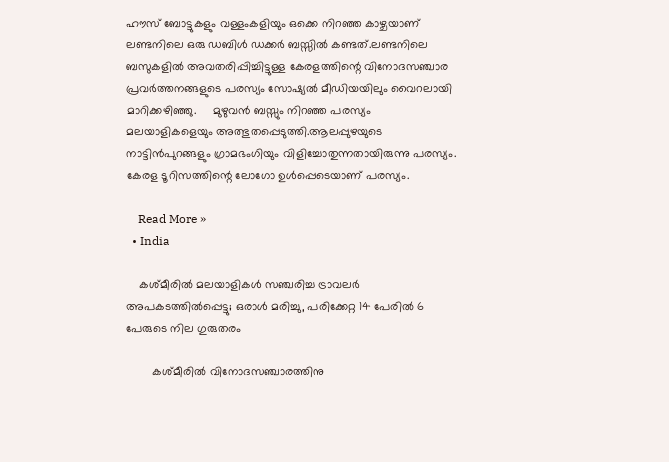ഹൗസ് ബോട്ടുകളും വള്ളംകളിയും ഒക്കെ നിറഞ്ഞ കാഴ്ചയാണ് ലണ്ടനിലെ ഒരു ഡബിള്‍ ഡക്കര്‍ ബസ്സില്‍ കണ്ടത്.ലണ്ടനിലെ ബസുകളില്‍ അവതരിപ്പിച്ചിട്ടുള്ള കേരളത്തിന്റെ വിനോദസഞ്ചാര പ്രവര്‍ത്തനങ്ങളുടെ പരസ്യം സോഷ്യല്‍ മീഡിയയിലും വൈറലായി മാറിക്കഴിഞ്ഞു.     മുഴുവന്‍ ബസ്സും നിറഞ്ഞ പരസ്യം മലയാളികളെയും അത്ഭുതപ്പെടുത്തി.ആലപ്പുഴയുടെ നാട്ടിന്‍പുറങ്ങളും ഗ്രാമഭംഗിയും വിളിച്ചോതുന്നതായിരുന്നു പരസ്യം. കേരള ടൂറിസത്തിന്റെ ലോഗോ ഉള്‍പ്പെടെയാണ് പരസ്യം.

    Read More »
  • India

    കശ്മീരിൽ മലയാളികൾ സഞ്ചരിച്ച ട്രാവലർ അപകടത്തിൽപ്പെട്ടു; ഒരാൾ മരിച്ചു, പരിക്കേറ്റ 14 പേരിൽ 6 പേരുടെ നില ഗുരുതരം

        കശ്മീരില്‍ വിനോദസഞ്ചാരത്തിനു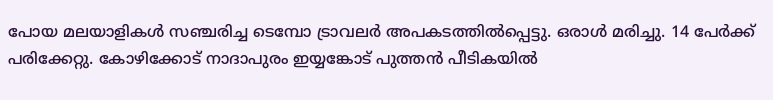പോയ മലയാളികള്‍ സഞ്ചരിച്ച ടെമ്പോ ട്രാവലര്‍ അപകടത്തില്‍പ്പെട്ടു. ഒരാള്‍ മരിച്ചു. 14 പേര്‍ക്ക് പരിക്കേറ്റു. കോഴിക്കോട് നാദാപുരം ഇയ്യങ്കോട് പുത്തന്‍ പീടികയില്‍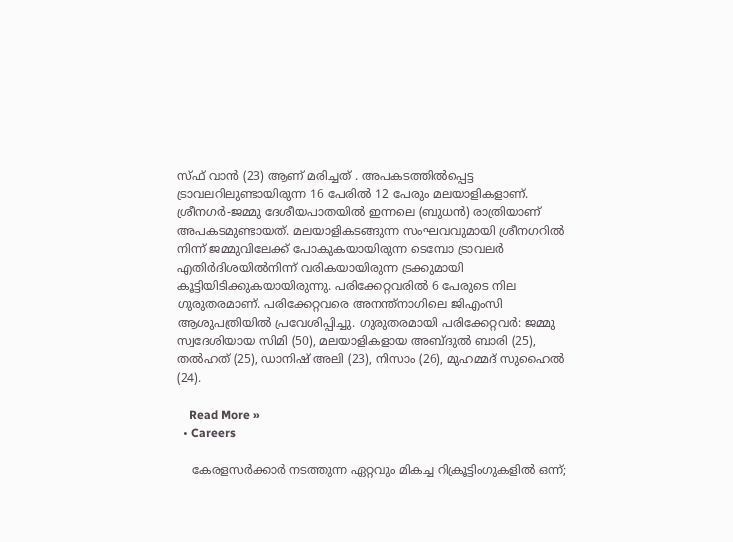സ്ഫ് വാന്‍ (23) ആണ് മരിച്ചത്‌ . അപകടത്തില്‍പ്പെട്ട ട്രാവലറിലുണ്ടായിരുന്ന 16 പേരില്‍ 12 പേരും മലയാളികളാണ്. ശ്രീനഗര്‍-ജമ്മു ദേശീയപാതയില്‍ ഇന്നലെ (ബുധൻ) രാത്രിയാണ് അപകടമുണ്ടായത്. മലയാളികടങ്ങുന്ന സംഘവവുമായി ശ്രീനഗറില്‍ നിന്ന് ജമ്മുവിലേക്ക് പോകുകയായിരുന്ന ടെമ്പോ ട്രാവലര്‍ എതിര്‍ദിശയില്‍നിന്ന് വരികയായിരുന്ന ട്രക്കുമായി കൂട്ടിയിടിക്കുകയായിരുന്നു. പരിക്കേറ്റവരില്‍ 6 പേരുടെ നില ഗുരുതരമാണ്. പരിക്കേറ്റവരെ അനന്ത്‌നാഗിലെ ജിഎംസി ആശുപത്രിയില്‍ പ്രവേശിപ്പിച്ചു. ഗുരുതരമായി പരിക്കേറ്റവർ: ജമ്മു സ്വദേശിയായ സിമി (50), മലയാളികളായ അബ്ദുല്‍ ബാരി (25), തല്‍ഹത് (25), ഡാനിഷ് അലി (23), നിസാം (26), മുഹമ്മദ് സുഹൈല്‍ (24).

    Read More »
  • Careers

    കേരളസര്‍ക്കാര്‍ നടത്തുന്ന ഏറ്റവും മികച്ച റിക്രൂട്ടിംഗുകളില്‍ ഒന്ന്;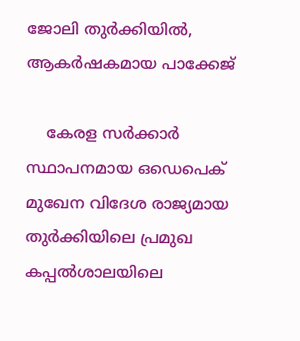ജോലി തുര്‍ക്കിയില്‍, ആകര്‍ഷകമായ പാക്കേജ്

    കേരള സര്‍ക്കാര്‍ സ്ഥാപനമായ ഒഡെപെക് മുഖേന വിദേശ രാജ്യമായ തുര്‍ക്കിയിലെ പ്രമുഖ കപ്പല്‍ശാലയിലെ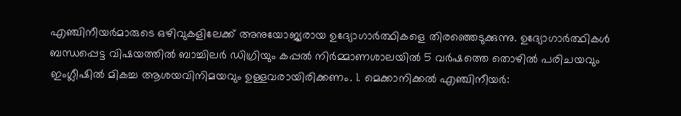എഞ്ചിനീയര്‍മാരുടെ ഒഴിവുകളിലേക്ക് അനുയോജ്യരായ ഉദ്യോഗാര്‍ത്ഥികളെ തിരഞ്ഞെടുക്കുന്നു. ഉദ്യോഗാര്‍ത്ഥികള്‍ ബന്ധപ്പെട്ട വിഷയത്തില്‍ ബാച്ചിലര്‍ ഡിഗ്രിയും കപ്പല്‍ നിര്‍മ്മാണശാലയില്‍ 5 വര്‍ഷത്തെ തൊഴില്‍ പരിചയവും ഇംഗ്ലീഷില്‍ മികച്ച ആശയവിനിമയവും ഉള്ളവരായിരിക്കണം. 1. മെക്കാനിക്കല്‍ എഞ്ചിനീയര്‍: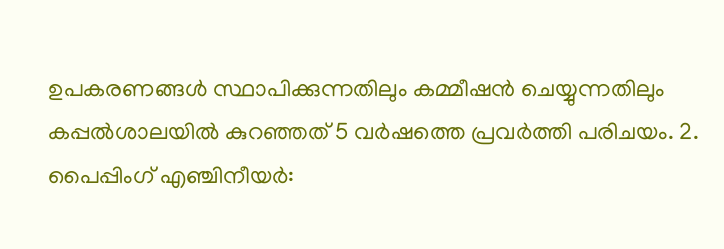ഉപകരണങ്ങള്‍ സ്ഥാപിക്കുന്നതിലും കമ്മീഷന്‍ ചെയ്യുന്നതിലും കപ്പല്‍ശാലയില്‍ കുറഞ്ഞത് 5 വര്‍ഷത്തെ പ്രവര്‍ത്തി പരിചയം. 2. പൈപ്പിംഗ് എഞ്ചിനീയര്‍: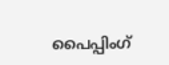പൈപ്പിംഗ്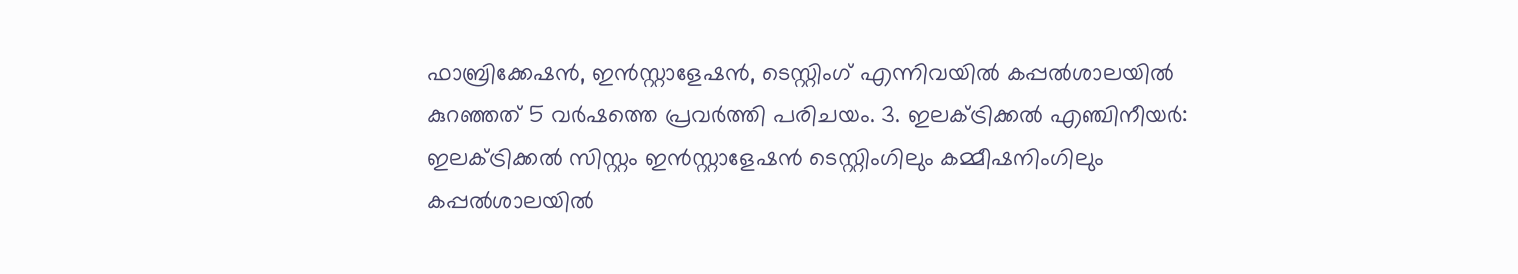ഫാബ്രിക്കേഷന്‍, ഇന്‍സ്റ്റാളേഷന്‍, ടെസ്റ്റിംഗ് എന്നിവയില്‍ കപ്പല്‍ശാലയില്‍ കുറഞ്ഞത് 5 വര്‍ഷത്തെ പ്രവര്‍ത്തി പരിചയം. 3. ഇലക്ട്രിക്കല്‍ എഞ്ചിനീയര്‍: ഇലക്ട്രിക്കല്‍ സിസ്റ്റം ഇന്‍സ്റ്റാളേഷന്‍ ടെസ്റ്റിംഗിലും കമ്മീഷനിംഗിലും കപ്പല്‍ശാലയില്‍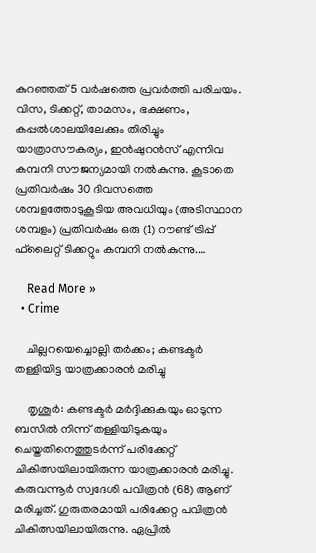കുറഞ്ഞത് 5 വര്‍ഷത്തെ പ്രവര്‍ത്തി പരിചയം. വിസ, ടിക്കറ്റ്, താമസം, ഭക്ഷണം, കപ്പല്‍ശാലയിലേക്കും തിരിച്ചും യാത്രാസൗകര്യം, ഇന്‍ഷുറന്‍സ് എന്നിവ കമ്പനി സൗജന്യമായി നല്‍കുന്നു. കൂടാതെ പ്രതിവര്‍ഷം 30 ദിവസത്തെ ശമ്പളത്തോടുകൂടിയ അവധിയും (അടിസ്ഥാന ശമ്പളം) പ്രതിവര്‍ഷം ഒരു (1) റൗണ്ട് ട്രിപ്പ് ഫ്‌ലൈറ്റ് ടിക്കറ്റും കമ്പനി നല്‍കുന്നു.…

    Read More »
  • Crime

    ചില്ലറയെച്ചൊല്ലി തര്‍ക്കം; കണ്ടക്ടര്‍ തള്ളിയിട്ട യാത്രക്കാരന്‍ മരിച്ചു

    തൃശൂര്‍: കണ്ടക്ടര്‍ മര്‍ദ്ദിക്കുകയും ഓടുന്ന ബസില്‍ നിന്ന് തള്ളിയിടുകയും ചെയ്തതിനെത്തുടര്‍ന്ന് പരിക്കേറ്റ് ചികിത്സയിലായിരുന്ന യാത്രക്കാരന്‍ മരിച്ചു. കരുവന്നൂര്‍ സ്വദേശി പവിത്രന്‍ (68) ആണ് മരിച്ചത്. ഗുരുതരമായി പരിക്കേറ്റ പവിത്രന്‍ ചികിത്സയിലായിരുന്നു. ഏപ്രില്‍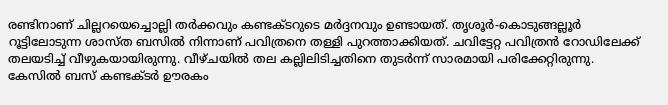രണ്ടിനാണ് ചില്ലറയെച്ചൊല്ലി തര്‍ക്കവും കണ്ടക്ടറുടെ മര്‍ദ്ദനവും ഉണ്ടായത്. തൃശൂര്‍-കൊടുങ്ങല്ലൂര്‍ റൂട്ടിലോടുന്ന ശാസ്ത ബസില്‍ നിന്നാണ് പവിത്രനെ തള്ളി പുറത്താക്കിയത്. ചവിട്ടേറ്റ പവിത്രന്‍ റോഡിലേക്ക് തലയടിച്ച് വീഴുകയായിരുന്നു. വീഴ്ചയില്‍ തല കല്ലിലിടിച്ചതിനെ തുടര്‍ന്ന് സാരമായി പരിക്കേറ്റിരുന്നു. കേസില്‍ ബസ് കണ്ടക്ടര്‍ ഊരകം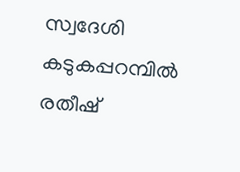സ്വദേശി കടുകപ്പറമ്പില്‍ രതീഷ്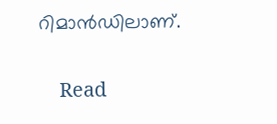റിമാന്‍ഡിലാണ്.

    Read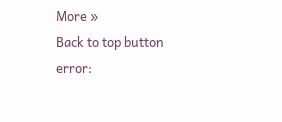More »
Back to top button
error: